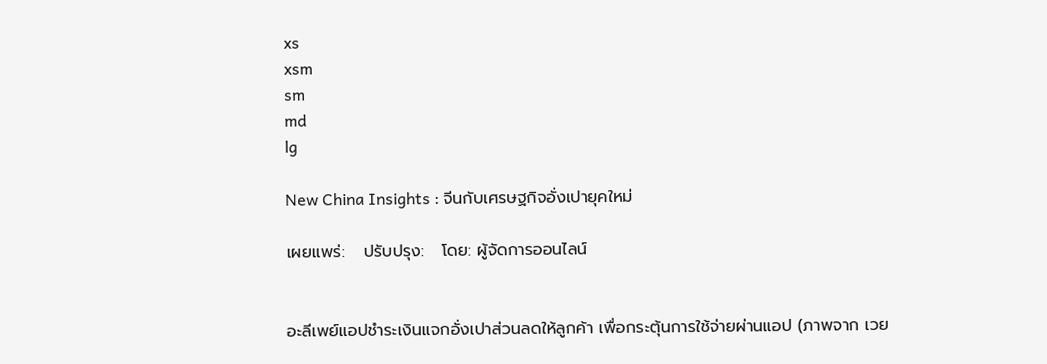xs
xsm
sm
md
lg

New China Insights : จีนกับเศรษฐกิจอั่งเปายุคใหม่

เผยแพร่:   ปรับปรุง:   โดย: ผู้จัดการออนไลน์


อะลีเพย์แอปชำระเงินแจกอั่งเปาส่วนลดให้ลูกค้า เพื่อกระตุ้นการใช้จ่ายผ่านแอป (ภาพจาก เวย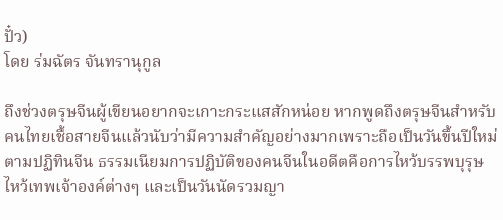ปั๋ว)
โดย ร่มฉัตร จันทรานุกูล

ถึงช่วงตรุษจีนผู้เขียนอยากจะเกาะกระแสสักหน่อย หากพูดถึงตรุษจีนสำหรับคนไทยเชื้อสายจีนแล้วนับว่ามีความสำคัญอย่างมากเพราะถือเป็นวันขึ้นปีใหม่ตามปฏิทินจีน ธรรมเนียมการปฏิบัติของคนจีนในอดีตคือการไหว้บรรพบุรุษ ไหว้เทพเจ้าองค์ต่างๆ และเป็นวันนัดรวมญา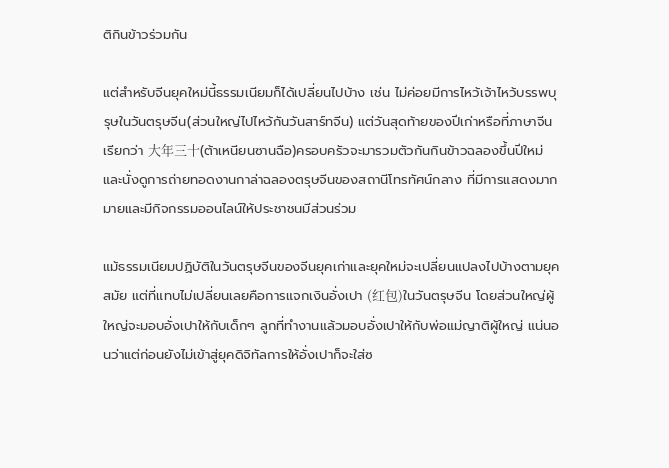ติกินข้าวร่วมกัน

แต่สำหรับจีนยุคใหม่นี้ธรรมเนียมก็ได้เปลี่ยนไปบ้าง เช่น ไม่ค่อยมีการไหว้เจ้าไหว้บรรพบุรุษในวันตรุษจีน(ส่วนใหญ่ไปไหว้กันวันสาร์ทจีน) แต่วันสุดท้ายของปีเก่าหรือที่ภาษาจีนเรียกว่า 大年三十(ต้าเหนียนซานฉือ)ครอบครัวจะมารวมตัวกันกินข้าวฉลองขึ้นปีใหม่และนั่งดูการถ่ายทอดงานกาล่าฉลองตรุษจีนของสถานีโทรทัศน์กลาง ที่มีการแสดงมากมายและมีกิจกรรมออนไลน์ให้ประชาชนมีส่วนร่วม

แม้ธรรมเนียมปฏิบัติในวันตรุษจีนของจีนยุคเก่าและยุคใหม่จะเปลี่ยนแปลงไปบ้างตามยุคสมัย แต่ที่แทบไม่เปลี่ยนเลยคือการแจกเงินอั่งเปา (红包)ในวันตรุษจีน โดยส่วนใหญ่ผู้ใหญ่จะมอบอั่งเปาให้กับเด็กๆ ลูกที่ทำงานแล้วมอบอั่งเปาให้กับพ่อแม่ญาติผู้ใหญ่ แน่นอนว่าแต่ก่อนยังไม่เข้าสู่ยุคดิจิทัลการให้อั่งเปาก็จะใส่ซ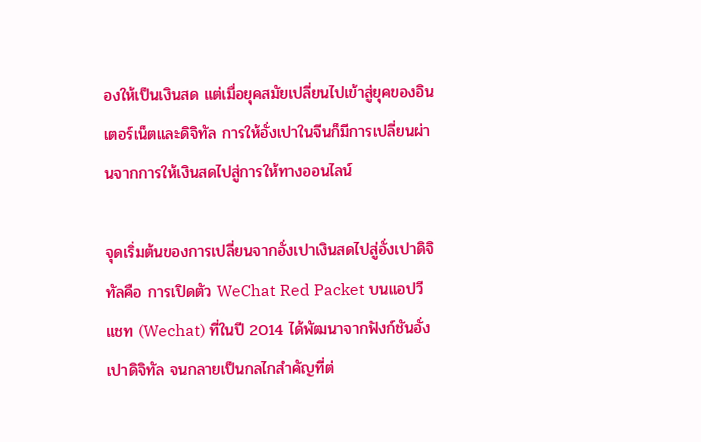องให้เป็นเงินสด แต่เมื่อยุคสมัยเปลี่ยนไปเข้าสู่ยุคของอินเตอร์เน็ตและดิจิทัล การให้อั่งเปาในจีนก็มีการเปลี่ยนผ่านจากการให้เงินสดไปสู่การให้ทางออนไลน์

จุดเริ่มต้นของการเปลี่ยนจากอั่งเปาเงินสดไปสู่อั่งเปาดิจิทัลคือ การเปิดตัว WeChat Red Packet บนแอปวีแชท (Wechat) ที่ในปี 2014 ได้พัฒนาจากฟังก์ชันอั่งเปาดิจิทัล จนกลายเป็นกลไกสำคัญที่ต่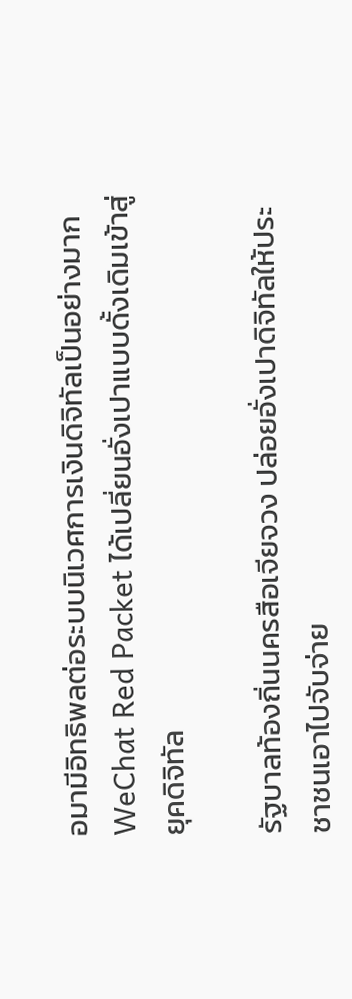อมามีอิทธิพลต่อระบบนิเวศการเงินดิจิทัลเป็นอย่างมาก   WeChat Red Packet ได้เปลี่ยนอั่งเปาแบบดั้งเดิมเข้าสู่ยุคดิจิทัล

รัฐบาลท้องถิ่นนครสือเจียจวง ปล่อยอั่งเปาดิจิทัลให้ประชาชนเอาไปจับจ่าย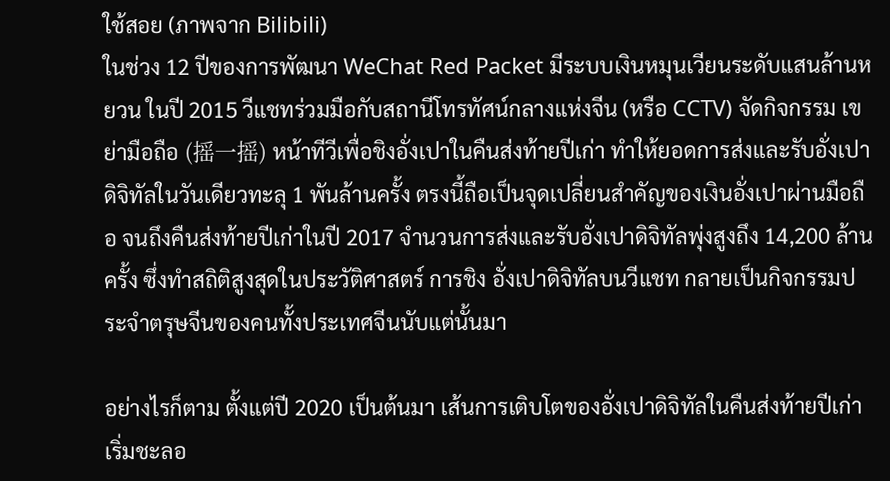ใช้สอย (ภาพจาก Bilibili)
ในช่วง 12 ปีของการพัฒนา WeChat Red Packet มีระบบเงินหมุนเวียนระดับแสนล้านหยวน ในปี 2015 วีแชทร่วมมือกับสถานีโทรทัศน์กลางแห่งจีน (หรือ CCTV) จัดกิจกรรม เขย่ามือถือ (摇一摇) หน้าทีวีเพื่อชิงอั่งเปาในคืนส่งท้ายปีเก่า ทำให้ยอดการส่งและรับอั่งเปาดิจิทัลในวันเดียวทะลุ 1 พันล้านครั้ง ตรงนี้ถือเป็นจุดเปลี่ยนสำคัญของเงินอั่งเปาผ่านมือถือ จนถึงคืนส่งท้ายปีเก่าในปี 2017 จำนวนการส่งและรับอั่งเปาดิจิทัลพุ่งสูงถึง 14,200 ล้านครั้ง ซึ่งทำสถิติสูงสุดในประวัติศาสตร์ การชิง อั่งเปาดิจิทัลบนวีแชท กลายเป็นกิจกรรมประจำตรุษจีนของคนทั้งประเทศจีนนับแต่นั้นมา

อย่างไรก็ตาม ตั้งแต่ปี 2020 เป็นต้นมา เส้นการเติบโตของอั่งเปาดิจิทัลในคืนส่งท้ายปีเก่าเริ่มชะลอ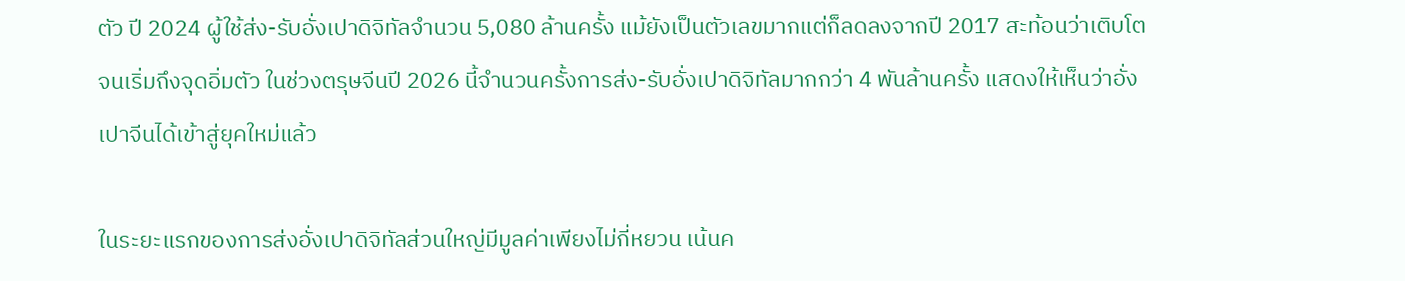ตัว ปี 2024 ผู้ใช้ส่ง-รับอั่งเปาดิจิทัลจำนวน 5,080 ล้านครั้ง แม้ยังเป็นตัวเลขมากแต่ก็ลดลงจากปี 2017 สะท้อนว่าเติบโตจนเริ่มถึงจุดอิ่มตัว ในช่วงตรุษจีนปี 2026 นี้จำนวนครั้งการส่ง-รับอั่งเปาดิจิทัลมากกว่า 4 พันล้านครั้ง แสดงให้เห็นว่าอั่งเปาจีนได้เข้าสู่ยุคใหม่แล้ว

ในระยะแรกของการส่งอั่งเปาดิจิทัลส่วนใหญ่มีมูลค่าเพียงไม่กี่หยวน เน้นค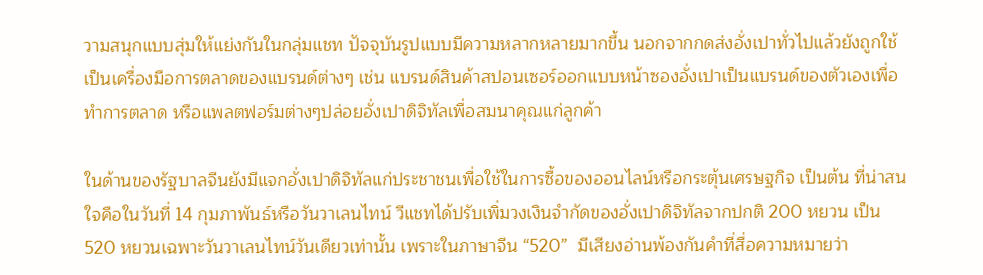วามสนุกแบบสุ่มให้แย่งกันในกลุ่มแชท ปัจจุบันรูปแบบมีความหลากหลายมากขึ้น นอกจากกดส่งอั่งเปาทั่วไปแล้วยังถูกใช้เป็นเครื่องมือการตลาดของแบรนด์ต่างๆ เช่น แบรนด์สินค้าสปอนเซอร์ออกแบบหน้าซองอั่งเปาเป็นแบรนด์ของตัวเองเพื่อทำการตลาด หรือแพลตฟอร์มต่างๆปล่อยอั่งเปาดิจิทัลเพื่อสมนาคุณแก่ลูกค้า

ในด้านของรัฐบาลจีนยังมีแจกอั่งเปาดิจิทัลแก่ประชาชนเพื่อใช้ในการซื้อของออนไลน์หรือกระตุ้นเศรษฐกิจ เป็นต้น ที่น่าสนใจคือในวันที่ 14 กุมภาพันธ์หรือวันวาเลนไทน์ วีแชทได้ปรับเพิ่มวงเงินจำกัดของอั่งเปาดิจิทัลจากปกติ 200 หยวน เป็น 520 หยวนเฉพาะวันวาเลนไทน์วันเดียวเท่านั้น เพราะในภาษาจีน “520”  มีเสียงอ่านพ้องกันคำที่สื่อความหมายว่า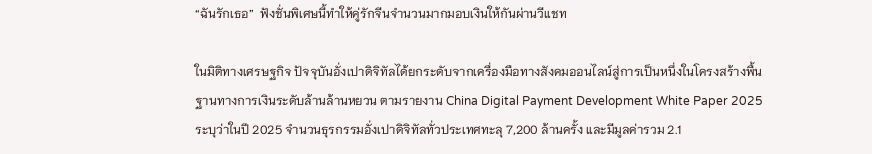“ฉันรักเธอ”  ฟังชั่นพิเศษนี้ทำให้คู่รักจีนจำนวนมากมอบเงินให้กันผ่านวีแชท

ในมิติทางเศรษฐกิจ ปัจจุบันอั่งเปาดิจิทัลได้ยกระดับจากเครื่องมือทางสังคมออนไลน์สู่การเป็นหนึ่งในโครงสร้างพื้นฐานทางการเงินระดับล้านล้านหยวน ตามรายงาน China Digital Payment Development White Paper 2025 ระบุว่าในปี 2025 จำนวนธุรกรรมอั่งเปาดิจิทัลทั่วประเทศทะลุ 7,200 ล้านครั้ง และมีมูลค่ารวม 2.1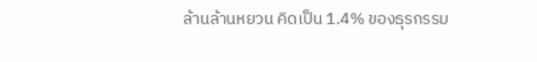ล้านล้านหยวน คิดเป็น 1.4% ของธุรกรรม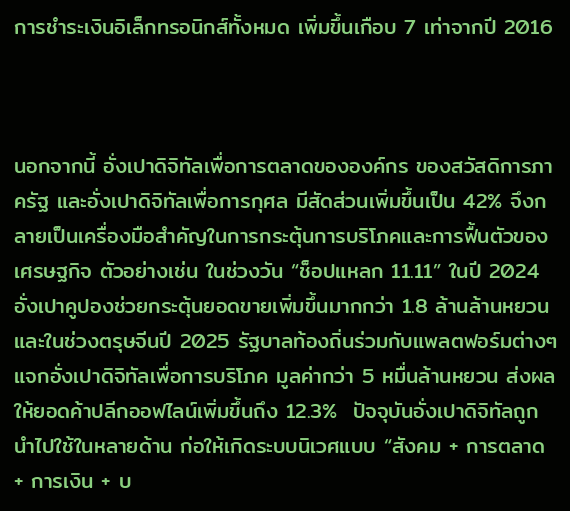การชำระเงินอิเล็กทรอนิกส์ทั้งหมด เพิ่มขึ้นเกือบ 7 เท่าจากปี 2016



นอกจากนี้ อั่งเปาดิจิทัลเพื่อการตลาดขององค์กร ของสวัสดิการภาครัฐ และอั่งเปาดิจิทัลเพื่อการกุศล มีสัดส่วนเพิ่มขึ้นเป็น 42% จึงกลายเป็นเครื่องมือสำคัญในการกระตุ้นการบริโภคและการฟื้นตัวของเศรษฐกิจ ตัวอย่างเช่น ในช่วงวัน “ช็อปแหลก 11.11” ในปี 2024 อั่งเปาคูปองช่วยกระตุ้นยอดขายเพิ่มขึ้นมากกว่า 1.8 ล้านล้านหยวน และในช่วงตรุษจีนปี 2025 รัฐบาลท้องถิ่นร่วมกับแพลตฟอร์มต่างๆ แจกอั่งเปาดิจิทัลเพื่อการบริโภค มูลค่ากว่า 5 หมื่นล้านหยวน ส่งผลให้ยอดค้าปลีกออฟไลน์เพิ่มขึ้นถึง 12.3%  ปัจจุบันอั่งเปาดิจิทัลถูกนำไปใช้ในหลายด้าน ก่อให้เกิดระบบนิเวศแบบ “สังคม + การตลาด + การเงิน + บ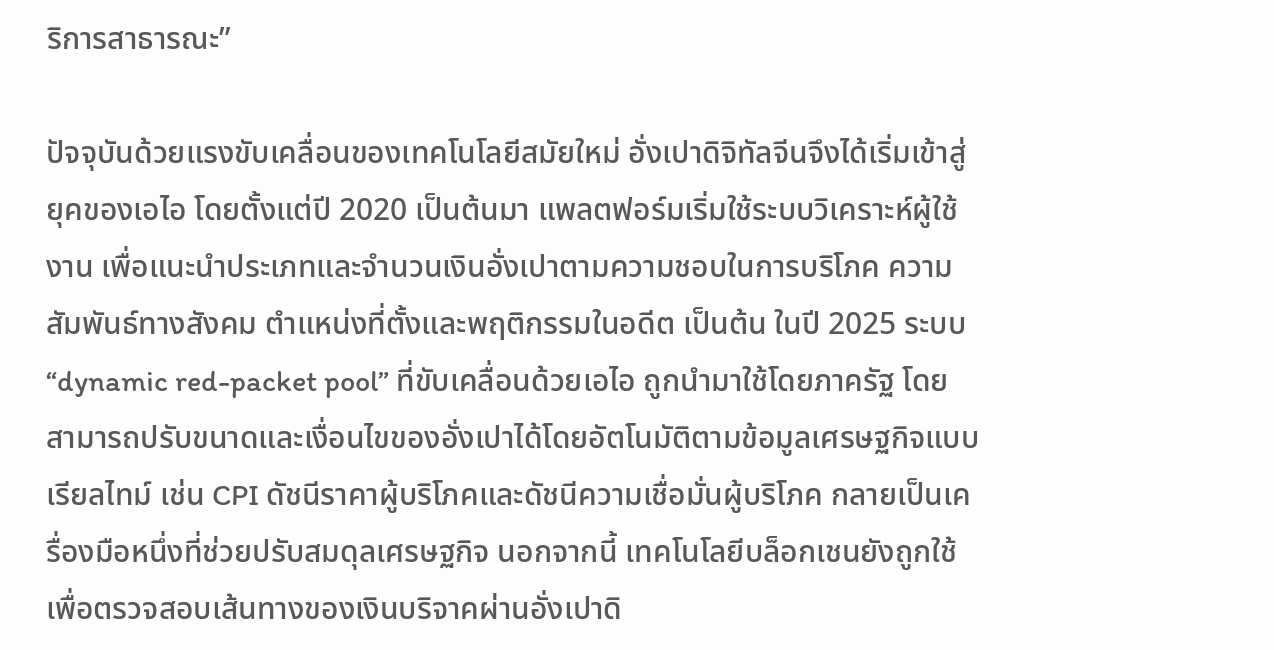ริการสาธารณะ”

ปัจจุบันด้วยแรงขับเคลื่อนของเทคโนโลยีสมัยใหม่ อั่งเปาดิจิทัลจีนจึงได้เริ่มเข้าสู่ยุคของเอไอ โดยตั้งแต่ปี 2020 เป็นต้นมา แพลตฟอร์มเริ่มใช้ระบบวิเคราะห์ผู้ใช้งาน เพื่อแนะนำประเภทและจำนวนเงินอั่งเปาตามความชอบในการบริโภค ความสัมพันธ์ทางสังคม ตำแหน่งที่ตั้งและพฤติกรรมในอดีต เป็นต้น ในปี 2025 ระบบ “dynamic red-packet pool” ที่ขับเคลื่อนด้วยเอไอ ถูกนำมาใช้โดยภาครัฐ โดยสามารถปรับขนาดและเงื่อนไขของอั่งเปาได้โดยอัตโนมัติตามข้อมูลเศรษฐกิจแบบเรียลไทม์ เช่น CPI ดัชนีราคาผู้บริโภคและดัชนีความเชื่อมั่นผู้บริโภค กลายเป็นเครื่องมือหนึ่งที่ช่วยปรับสมดุลเศรษฐกิจ นอกจากนี้ เทคโนโลยีบล็อกเชนยังถูกใช้เพื่อตรวจสอบเส้นทางของเงินบริจาคผ่านอั่งเปาดิ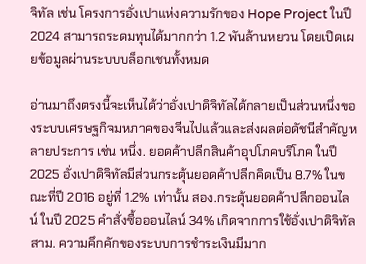จิทัล เช่น โครงการอั่งเปาแห่งความรักของ Hope Project ในปี 2024 สามารถระดมทุนได้มากกว่า 1.2 พันล้านหยวน โดยเปิดเผยข้อมูลผ่านระบบบล็อกเชนทั้งหมด

อ่านมาถึงตรงนี้จะเห็นได้ว่าอั่งเปาดิจิทัลได้กลายเป็นส่วนหนึ่งของระบบเศรษฐกิจมหภาคของจีนไปแล้วและส่งผลต่อดัชนีสำคัญหลายประการ เช่น หนึ่ง. ยอดค้าปลีกสินค้าอุปโภคบริโภค ในปี 2025 อั่งเปาดิจิทัลมีส่วนกระตุ้นยอดค้าปลีกคิดเป็น 8.7% ในขณะที่ปี 2016 อยู่ที่ 1.2% เท่านั้น สอง.กระตุ้นยอดค้าปลีกออนไลน์ ในปี 2025 คำสั่งซื้อออนไลน์ 34% เกิดจากการใช้อั่งเปาดิจิทัล สาม. ความคึกคักของระบบการชำระเงินมีมาก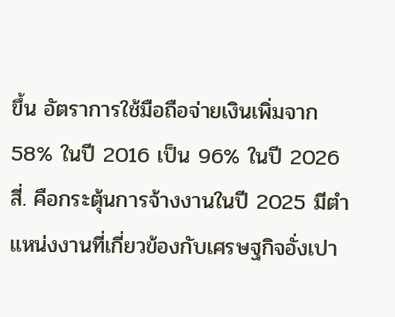ขึ้น อัตราการใช้มือถือจ่ายเงินเพิ่มจาก 58% ในปี 2016 เป็น 96% ในปี 2026 สี่. คือกระตุ้นการจ้างงานในปี 2025 มีตำแหน่งงานที่เกี่ยวข้องกับเศรษฐกิจอั่งเปา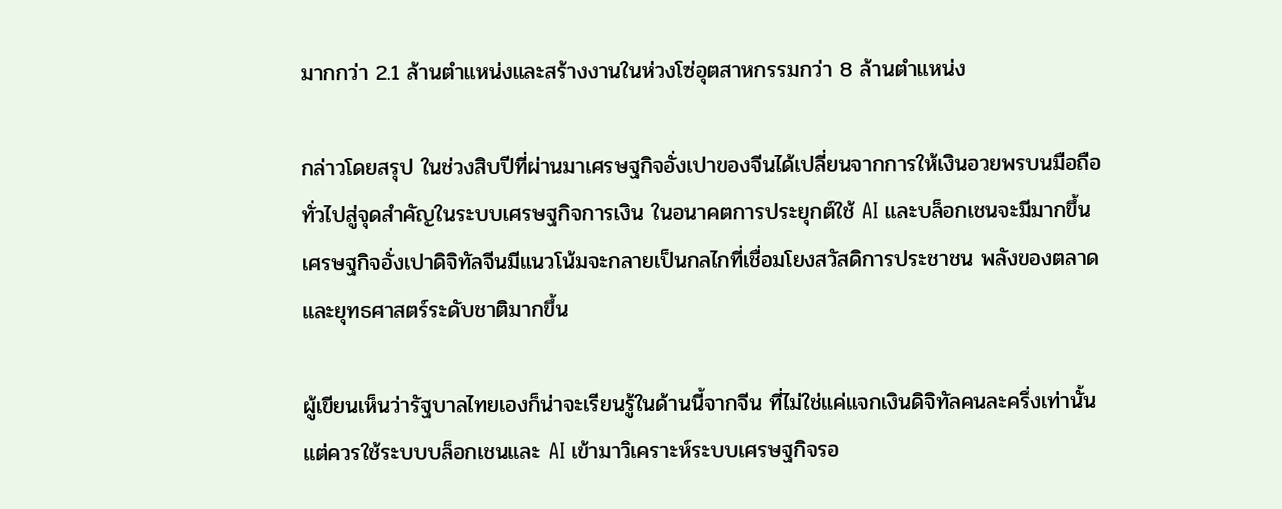มากกว่า 2.1 ล้านตำแหน่งและสร้างงานในห่วงโซ่อุตสาหกรรมกว่า 8 ล้านตำแหน่ง

กล่าวโดยสรุป ในช่วงสิบปีที่ผ่านมาเศรษฐกิจอั่งเปาของจีนได้เปลี่ยนจากการให้เงินอวยพรบนมือถือทั่วไปสู่จุดสำคัญในระบบเศรษฐกิจการเงิน ในอนาคตการประยุกต์ใช้ AI และบล็อกเชนจะมีมากขึ้น เศรษฐกิจอั่งเปาดิจิทัลจีนมีแนวโน้มจะกลายเป็นกลไกที่เชื่อมโยงสวัสดิการประชาชน พลังของตลาด และยุทธศาสตร์ระดับชาติมากขึ้น

ผู้เขียนเห็นว่ารัฐบาลไทยเองก็น่าจะเรียนรู้ในด้านนี้จากจีน ที่ไม่ใช่แค่แจกเงินดิจิทัลคนละครึ่งเท่านั้น แต่ควรใช้ระบบบล็อกเชนและ AI เข้ามาวิเคราะห์ระบบเศรษฐกิจรอ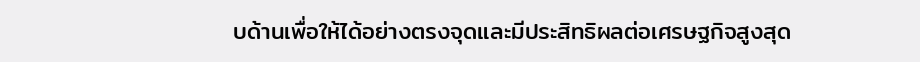บด้านเพื่อให้ได้อย่างตรงจุดและมีประสิทธิผลต่อเศรษฐกิจสูงสุด